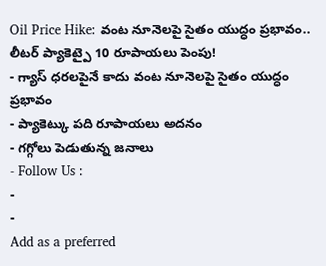Oil Price Hike: వంట నూనెలపై సైతం యుద్ధం ప్రభావం.. లీటర్ ప్యాకెట్పై 10 రూపాయలు పెంపు!
- గ్యాస్ ధరలపైనే కాదు వంట నూనెలపై సైతం యుద్ధం ప్రభావం
- ప్యాకెట్కు పది రూపాయలు అదనం
- గగ్గోలు పెడుతున్న జనాలు
- Follow Us :
-
-
Add as a preferred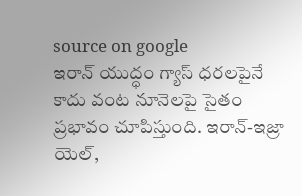source on google
ఇరాన్ యుద్ధం గ్యాస్ ధరలపైనే కాదు వంట నూనెలపై సైతం ప్రభావం చూపిస్తుంది. ఇరాన్-ఇజ్రా యెల్,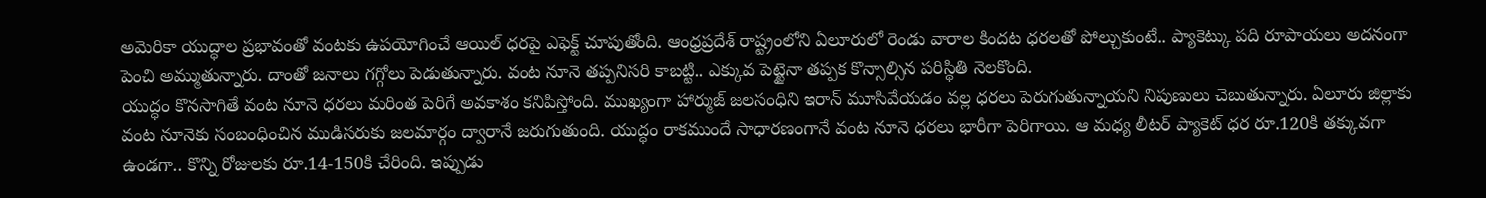అమెరికా యుద్ధాల ప్రభావంతో వంటకు ఉపయోగించే ఆయిల్ ధరపై ఎఫెక్ట్ చూపుతోంది. ఆంధ్రప్రదేశ్ రాష్ట్రంలోని ఏలూరులో రెండు వారాల కిందట ధరలతో పోల్చుకుంటే.. ప్యాకెట్కు పది రూపాయలు అదనంగా పెంచి అమ్ముతున్నారు. దాంతో జనాలు గగ్గోలు పెడుతున్నారు. వంట నూనె తప్పనిసరి కాబట్టి.. ఎక్కువ పెట్టైనా తప్పక కొన్సాల్సిన పరిస్థితి నెలకొంది.
యుద్ధం కొనసాగితే వంట నూనె ధరలు మరింత పెరిగే అవకాశం కనిపిస్తోంది. ముఖ్యంగా హార్ముజ్ జలసంధిని ఇరాన్ మూసివేయడం వల్ల ధరలు పెరుగుతున్నాయని నిపుణులు చెబుతున్నారు. ఏలూరు జిల్లాకు వంట నూనెకు సంబంధించిన ముడిసరుకు జలమార్గం ద్వారానే జరుగుతుంది. యుద్ధం రాకముందే సాధారణంగానే వంట నూనె ధరలు భారీగా పెరిగాయి. ఆ మధ్య లీటర్ ప్యాకెట్ ధర రూ.120కి తక్కువగా ఉండగా.. కొన్ని రోజులకు రూ.14-150కి చేరింది. ఇప్పుడు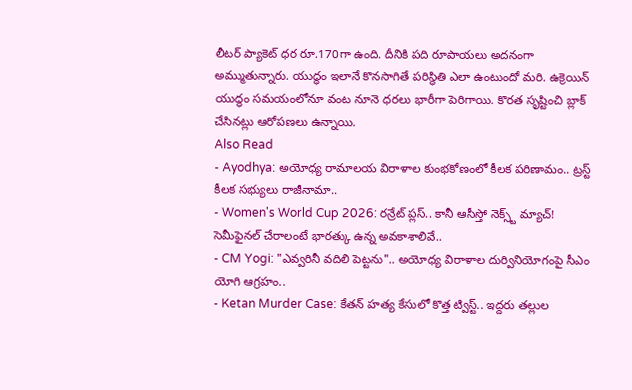లీటర్ ప్యాకెట్ ధర రూ.170గా ఉంది. దీనికి పది రూపాయలు అదనంగా అమ్ముతున్నారు. యుద్ధం ఇలానే కొనసాగితే పరిస్థితి ఎలా ఉంటుందో మరి. ఉక్రెయిన్ యుద్ధం సమయంలోనూ వంట నూనె ధరలు భారీగా పెరిగాయి. కొరత సృష్టించి బ్లాక్ చేసినట్లు ఆరోపణలు ఉన్నాయి.
Also Read
- Ayodhya: అయోధ్య రామాలయ విరాళాల కుంభకోణంలో కీలక పరిణామం.. ట్రస్ట్ కీలక సభ్యులు రాజీనామా..
- Women's World Cup 2026: రన్రేట్ ప్లస్.. కానీ ఆసీస్తో నెక్స్ట్ మ్యాచ్! సెమీఫైనల్ చేరాలంటే భారత్కు ఉన్న అవకాశాలివే..
- CM Yogi: "ఎవ్వరినీ వదిలి పెట్టను".. అయోధ్య విరాళాల దుర్వినియోగంపై సీఎం యోగి ఆగ్రహం..
- Ketan Murder Case: కేతన్ హత్య కేసులో కొత్త ట్విస్ట్.. ఇద్దరు తల్లుల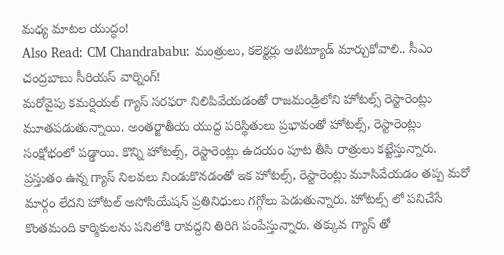మధ్య మాటల యుద్ధం!
Also Read: CM Chandrababu: మంత్రులు, కలెక్టర్లు ఆటిట్యూడ్ మార్చుకోవాలి.. సీఎం చంద్రబాబు సీరియస్ వార్నింగ్!
మరోవైపు కమర్షియల్ గ్యాస్ సరఫరా నిలిపివేయడంతో రాజమండ్రిలోని హోటల్స్ రెస్టారెంట్లు మూతపడుతున్నాయి. అంతర్జాతీయ యుద్ద పరిస్థితులు ప్రభావంతో హోటల్స్, రెస్టారెంట్లు సంక్షోభంలో పడ్డాయి. కొన్ని హోటల్స్, రెస్టారెంట్లు ఉదయం పూట తీసి రాత్రులు కట్టేస్తున్నారు. ప్రస్తుతం ఉన్న గ్యాస్ నిలవలు నిండుకొనడంతో ఇక హోటల్స్, రెస్టారెంట్లు మూసివేయడం తప్ప మరో మార్గం లేదని హోటల్ అసోసియేషన్ ప్రతినిధులు గగ్గోలు పెడుతున్నారు. హోటల్స్ లో పనిచేసే కొంతమంది కార్మికులను పనిలోకి రావద్దని తిరిగి పంపేస్తున్నారు. తక్కువ గ్యాస్ తో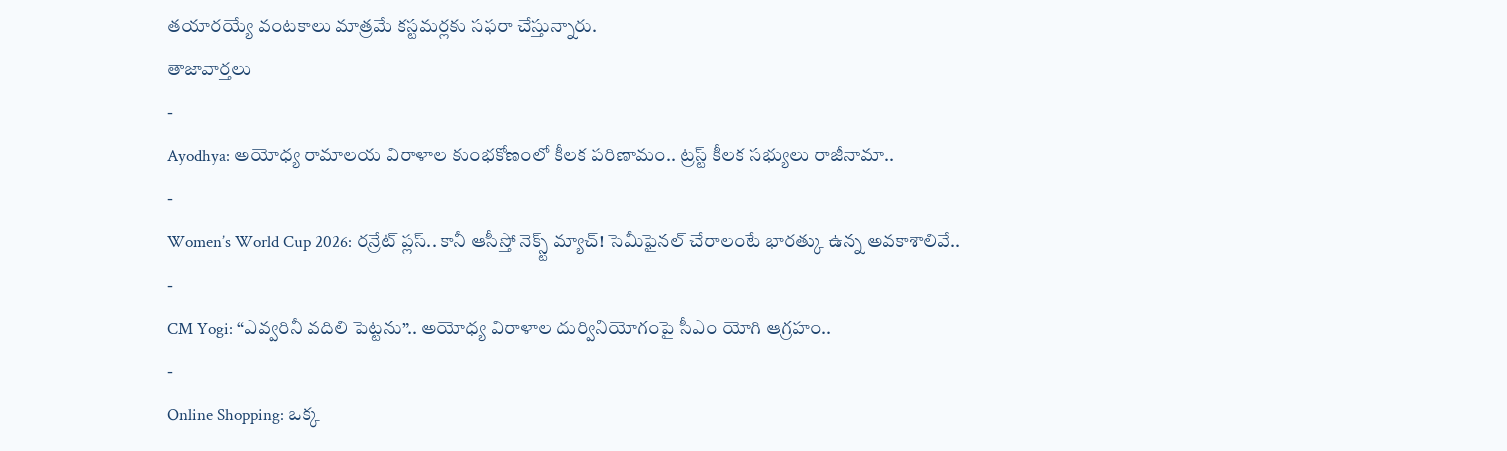తయారయ్యే వంటకాలు మాత్రమే కస్టమర్లకు సఫరా చేస్తున్నారు.
తాజావార్తలు
-
Ayodhya: అయోధ్య రామాలయ విరాళాల కుంభకోణంలో కీలక పరిణామం.. ట్రస్ట్ కీలక సభ్యులు రాజీనామా..
-
Women’s World Cup 2026: రన్రేట్ ప్లస్.. కానీ ఆసీస్తో నెక్స్ట్ మ్యాచ్! సెమీఫైనల్ చేరాలంటే భారత్కు ఉన్న అవకాశాలివే..
-
CM Yogi: “ఎవ్వరినీ వదిలి పెట్టను”.. అయోధ్య విరాళాల దుర్వినియోగంపై సీఎం యోగి ఆగ్రహం..
-
Online Shopping: ఒక్క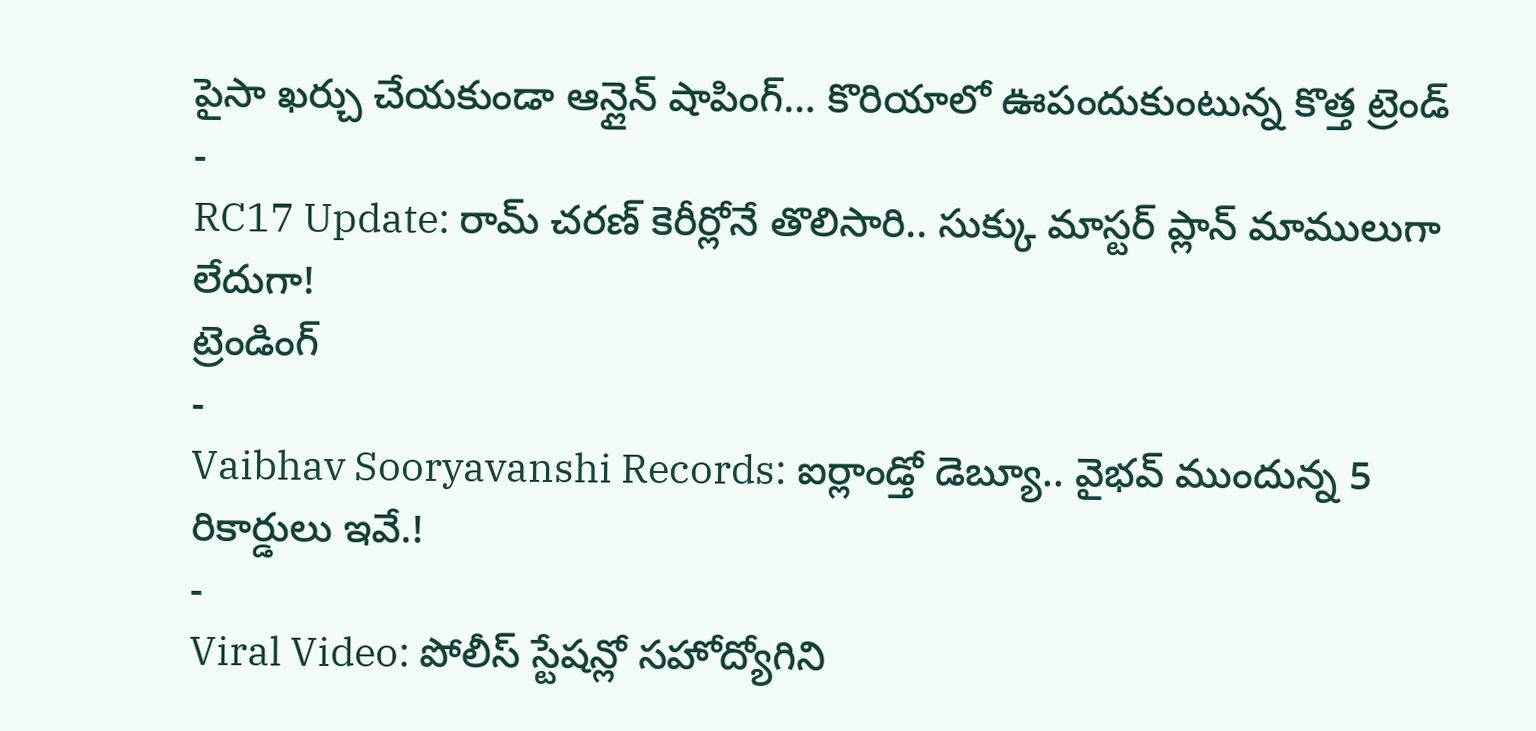పైసా ఖర్చు చేయకుండా ఆన్లైన్ షాపింగ్… కొరియాలో ఊపందుకుంటున్న కొత్త ట్రెండ్
-
RC17 Update: రామ్ చరణ్ కెరీర్లోనే తొలిసారి.. సుక్కు మాస్టర్ ప్లాన్ మాములుగా లేదుగా!
ట్రెండింగ్
-
Vaibhav Sooryavanshi Records: ఐర్లాండ్తో డెబ్యూ.. వైభవ్ ముందున్న 5 రికార్డులు ఇవే.!
-
Viral Video: పోలీస్ స్టేషన్లో సహోద్యోగిని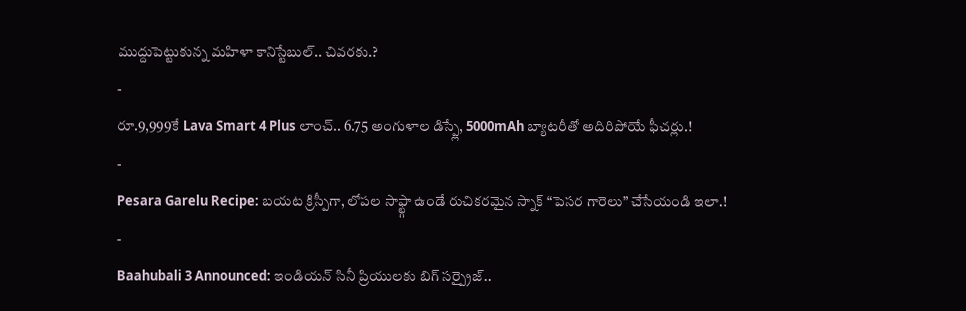ముద్దుపెట్టుకున్న మహిళా కానిస్టేబుల్.. చివరకు.?
-
రూ.9,999కే Lava Smart 4 Plus లాంచ్.. 6.75 అంగుళాల డిస్ప్లే, 5000mAh బ్యాటరీతో అదిరిపోయే ఫీచర్లు.!
-
Pesara Garelu Recipe: బయట క్రిస్పీగా, లోపల సాఫ్ట్గా ఉండే రుచికరమైన స్నాక్ “పెసర గారెలు” చేసేయండి ఇలా.!
-
Baahubali 3 Announced: ఇండియన్ సినీ ప్రియులకు బిగ్ సర్ప్రైజ్..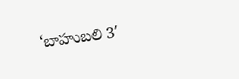‘బాహుబలి 3′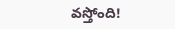వస్తోంది!